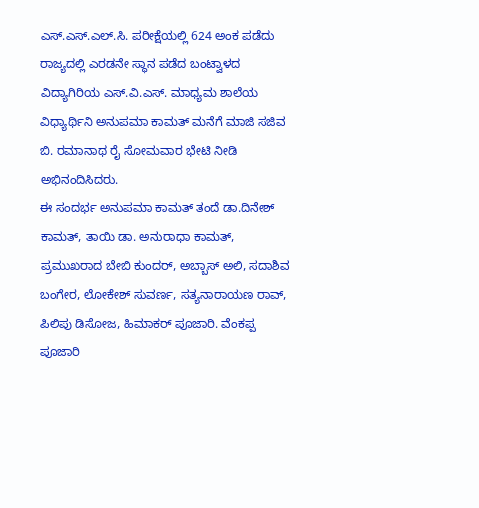ಎಸ್.ಎಸ್.ಎಲ್.ಸಿ. ಪರೀಕ್ಷೆಯಲ್ಲಿ 624 ಅಂಕ ಪಡೆದು ರಾಜ್ಯದಲ್ಲಿ ಎರಡನೇ ಸ್ಥಾನ ಪಡೆದ ಬಂಟ್ವಾಳದ ವಿದ್ಯಾಗಿರಿಯ ಎಸ್.ವಿ.ಎಸ್. ಮಾಧ್ಯಮ ಶಾಲೆಯ ವಿಧ್ಯಾರ್ಥಿನಿ ಅನುಪಮಾ ಕಾಮತ್ ಮನೆಗೆ ಮಾಜಿ ಸಜಿವ ಬಿ. ರಮಾನಾಥ ರೈ ಸೋಮವಾರ ಭೇಟಿ ನೀಡಿ ಅಭಿನಂದಿಸಿದರು.
ಈ ಸಂದರ್ಭ ಅನುಪಮಾ ಕಾಮತ್ ತಂದೆ ಡಾ.ದಿನೇಶ್ ಕಾಮತ್, ತಾಯಿ ಡಾ. ಅನುರಾಧಾ ಕಾಮತ್, ಪ್ರಮುಖರಾದ ಬೇಬಿ ಕುಂದರ್, ಅಬ್ಬಾಸ್ ಅಲಿ, ಸದಾಶಿವ ಬಂಗೇರ, ಲೋಕೇಶ್ ಸುವರ್ಣ, ಸತ್ಯನಾರಾಯಣ ರಾವ್, ಪಿಲಿಪು ಡಿಸೋಜ, ಹಿಮಾಕರ್ ಪೂಜಾರಿ. ವೆಂಕಪ್ಪ ಪೂಜಾರಿ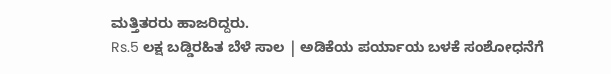ಮತ್ತಿತರರು ಹಾಜರಿದ್ದರು.
Rs.5 ಲಕ್ಷ ಬಡ್ಡಿರಹಿತ ಬೆಳೆ ಸಾಲ | ಅಡಿಕೆಯ ಪರ್ಯಾಯ ಬಳಕೆ ಸಂಶೋಧನೆಗೆ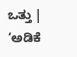ಒತ್ತು | ‘ಅಡಿಕೆ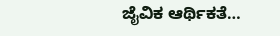ಜೈವಿಕ ಆರ್ಥಿಕತೆ…